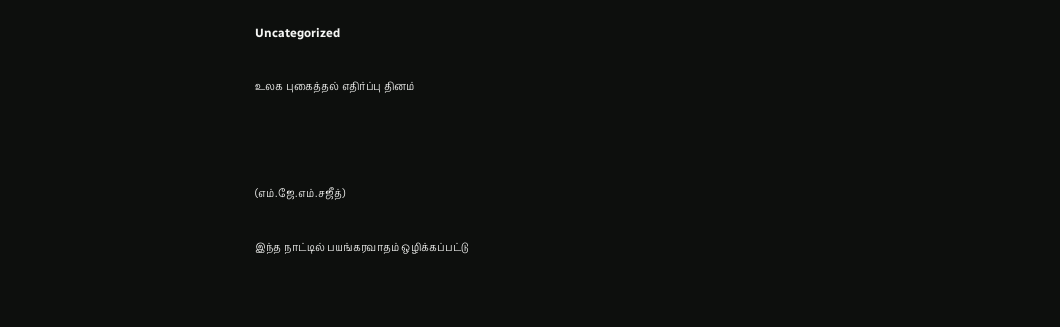Uncategorized

உலக புகைத்தல் எதிர்ப்பு தினம்



(எம்.ஜே.எம்.சஜீத்)

இந்த நாட்டில் பயங்கரவாதம் ஒழிக்கப்பட்டு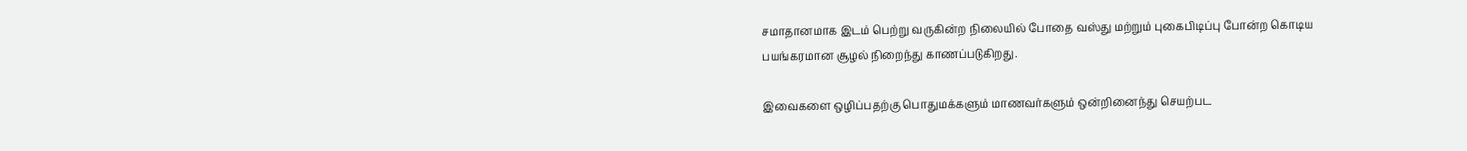சமாதானமாக இடம் பெற்று வருகின்ற நிலையில் போதை வஸ்து மற்றும் புகைபிடிப்பு போன்ற கொடிய பயங்கரமான சூழல் நிறைந்து காணப்படுகிறது.

இவைகளை ஒழிப்பதற்கு பொதுமக்களும் மாணவர்களும் ஒன்றினைந்து செயற்பட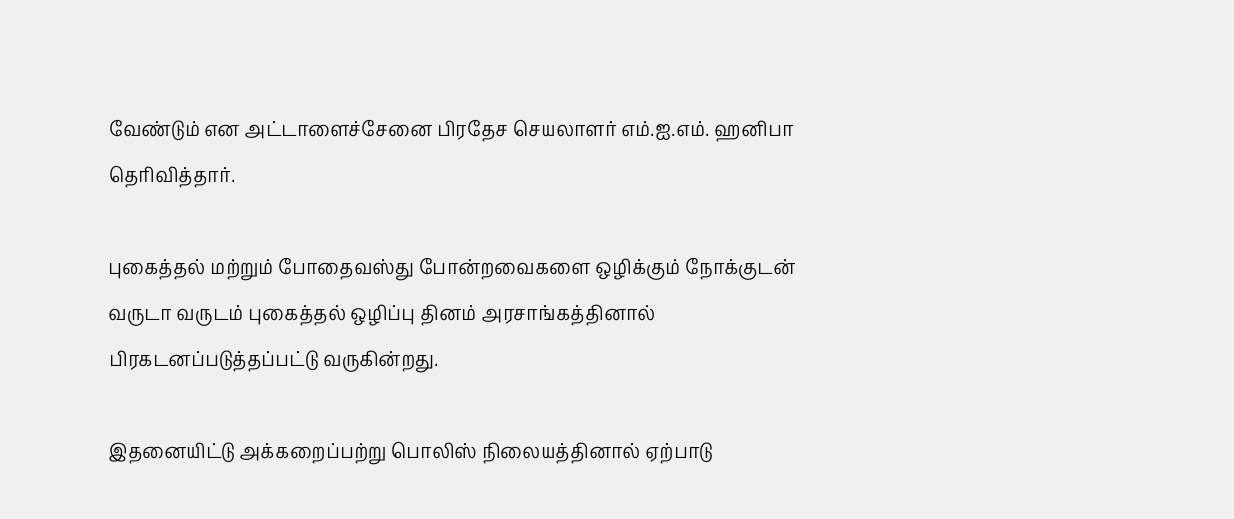வேண்டும் என அட்டாளைச்சேனை பிரதேச செயலாளர் எம்.ஐ.எம். ஹனிபா தெரிவித்தார்.

புகைத்தல் மற்றும் போதைவஸ்து போன்றவைகளை ஒழிக்கும் நோக்குடன் வருடா வருடம் புகைத்தல் ஒழிப்பு தினம் அரசாங்கத்தினால் பிரகடனப்படுத்தப்பட்டு வருகின்றது.

இதனையிட்டு அக்கறைப்பற்று பொலிஸ் நிலையத்தினால் ஏற்பாடு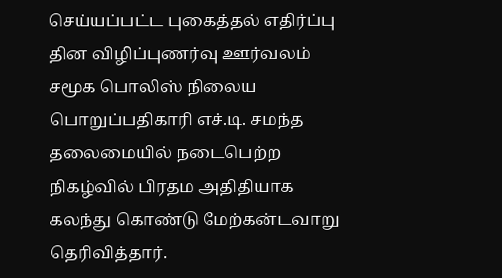செய்யப்பட்ட புகைத்தல் எதிர்ப்பு தின விழிப்புணர்வு ஊர்வலம் சமூக பொலிஸ் நிலைய பொறுப்பதிகாரி எச்.டி. சமந்த தலைமையில் நடைபெற்ற நிகழ்வில் பிரதம அதிதியாக கலந்து கொண்டு மேற்கன்டவாறு தெரிவித்தார்.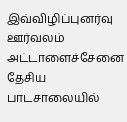இவ்விழிப்புனர்வு ஊர்வலம் அட்டாளைச்சேனை தேசிய பாடசாலையில்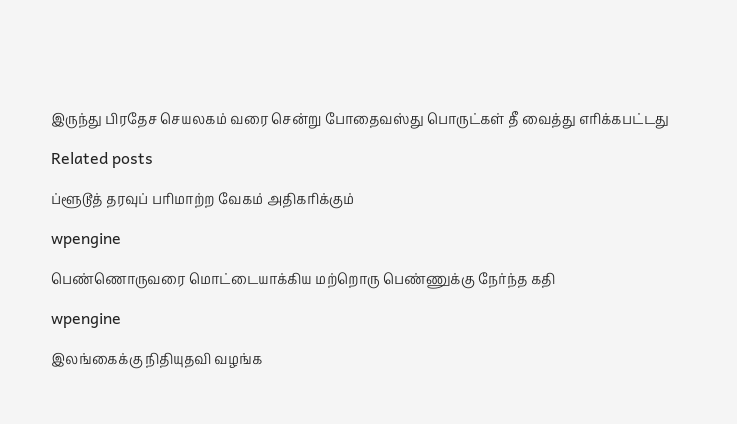இருந்து பிரதேச செயலகம் வரை சென்று போதைவஸ்து பொருட்கள் தீ வைத்து எரிக்கபட்டது

Related posts

ப்ளூடூத் தரவுப் பரிமாற்ற வேகம் அதிகரிக்கும்

wpengine

பெண்ணொருவரை மொட்டையாக்கிய மற்றொரு பெண்ணுக்கு நேர்ந்த கதி

wpengine

இலங்கைக்கு நிதியுதவி வழங்க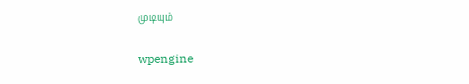முடியும்

wpengine